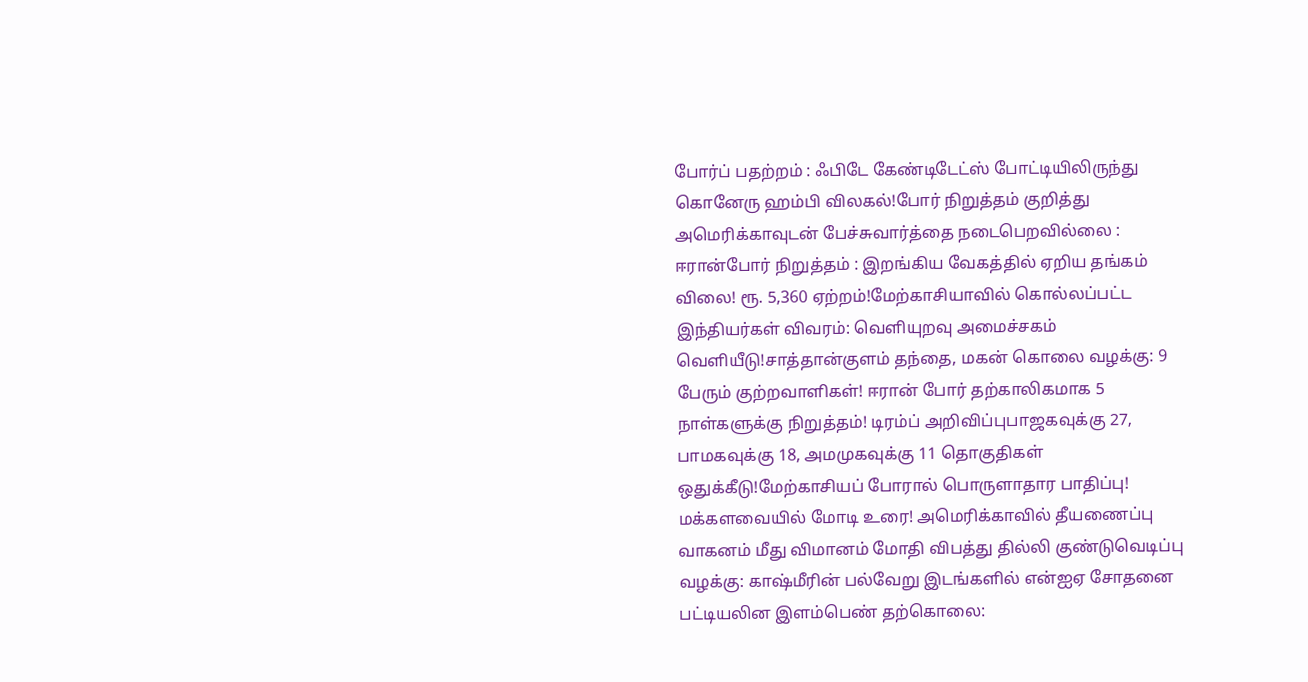போர்ப் பதற்றம் : ஃபிடே கேண்டிடேட்ஸ் போட்டியிலிருந்து கொனேரு ஹம்பி விலகல்!போர் நிறுத்தம் குறித்து அமெரிக்காவுடன் பேச்சுவார்த்தை நடைபெறவில்லை : ஈரான்போர் நிறுத்தம் : இறங்கிய வேகத்தில் ஏறிய தங்கம் விலை! ரூ. 5,360 ஏற்றம்!மேற்காசியாவில் கொல்லப்பட்ட இந்தியர்கள் விவரம்: வெளியுறவு அமைச்சகம் வெளியீடு!சாத்தான்குளம் தந்தை, மகன் கொலை வழக்கு: 9 பேரும் குற்றவாளிகள்! ஈரான் போர் தற்காலிகமாக 5 நாள்களுக்கு நிறுத்தம்! டிரம்ப் அறிவிப்புபாஜகவுக்கு 27, பாமகவுக்கு 18, அமமுகவுக்கு 11 தொகுதிகள் ஒதுக்கீடு!மேற்காசியப் போரால் பொருளாதார பாதிப்பு! மக்களவையில் மோடி உரை! அமெரிக்காவில் தீயணைப்பு வாகனம் மீது விமானம் மோதி விபத்து தில்லி குண்டுவெடிப்பு வழக்கு: காஷ்மீரின் பல்வேறு இடங்களில் என்ஐஏ சோதனை பட்டியலின இளம்பெண் தற்கொலை: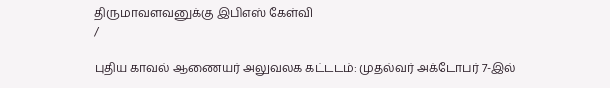திருமாவளவனுக்கு இபிஎஸ் கேள்வி
/

புதிய காவல் ஆணையர் அலுவலக கட்டடம்: முதல்வர் அக்டோபர் 7-இல்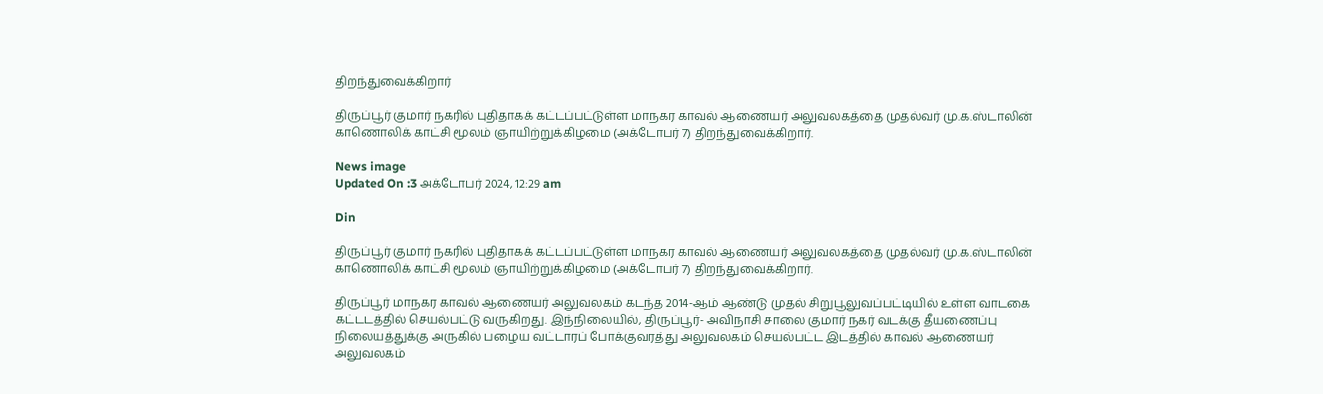திறந்துவைக்கிறார்

திருப்பூர் குமார் நகரில் புதிதாகக் கட்டப்பட்டுள்ள மாநகர காவல் ஆணையர் அலுவலகத்தை முதல்வர் மு.க.ஸ்டாலின் காணொலிக் காட்சி மூலம் ஞாயிற்றுக்கிழமை (அக்டோபர் 7) திறந்துவைக்கிறார்.

News image
Updated On :3 அக்டோபர் 2024, 12:29 am

Din

திருப்பூர் குமார் நகரில் புதிதாகக் கட்டப்பட்டுள்ள மாநகர காவல் ஆணையர் அலுவலகத்தை முதல்வர் மு.க.ஸ்டாலின் காணொலிக் காட்சி மூலம் ஞாயிற்றுக்கிழமை (அக்டோபர் 7) திறந்துவைக்கிறார்.

திருப்பூர் மாநகர காவல் ஆணையர் அலுவலகம் கடந்த 2014-ஆம் ஆண்டு முதல் சிறுபூலுவப்பட்டியில் உள்ள வாடகை கட்டடத்தில் செயல்பட்டு வருகிறது. இந்நிலையில், திருப்பூர்- அவிநாசி சாலை குமார் நகர் வடக்கு தீயணைப்பு நிலையத்துக்கு அருகில் பழைய வட்டாரப் போக்குவரத்து அலுவலகம் செயல்பட்ட இடத்தில் காவல் ஆணையர் அலுவலகம்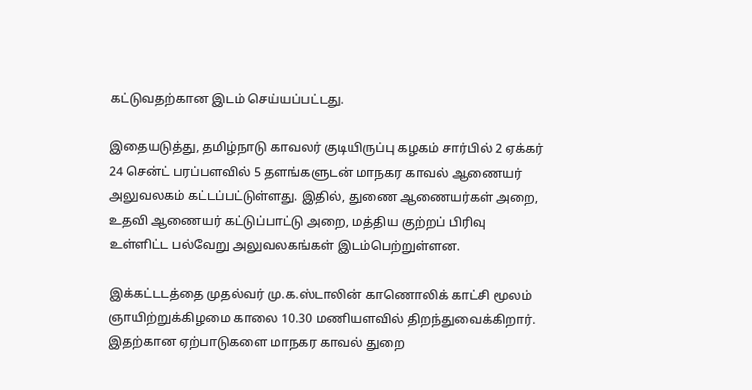கட்டுவதற்கான இடம் செய்யப்பட்டது.

இதையடுத்து, தமிழ்நாடு காவலர் குடியிருப்பு கழகம் சார்பில் 2 ஏக்கர் 24 சென்ட் பரப்பளவில் 5 தளங்களுடன் மாநகர காவல் ஆணையர் அலுவலகம் கட்டப்பட்டுள்ளது. இதில், துணை ஆணையர்கள் அறை, உதவி ஆணையர் கட்டுப்பாட்டு அறை, மத்திய குற்றப் பிரிவு உள்ளிட்ட பல்வேறு அலுவலகங்கள் இடம்பெற்றுள்ளன.

இக்கட்டடத்தை முதல்வர் மு.க.ஸ்டாலின் காணொலிக் காட்சி மூலம் ஞாயிற்றுக்கிழமை காலை 10.30 மணியளவில் திறந்துவைக்கிறார். இதற்கான ஏற்பாடுகளை மாநகர காவல் துறை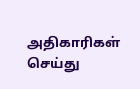அதிகாரிகள் செய்து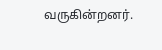வருகின்றனர்.